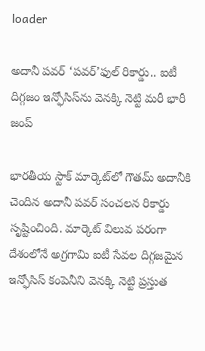loader

అదానీ పవర్ ‘పవర్’ఫుల్ రికార్డు.. ఐటీ దిగ్గజం ఇన్ఫోసిస్‌ను వెనక్కి నెట్టి మరీ భారీ జంప్

భారతీయ స్టాక్ మార్కెట్‌లో గౌతమ్ అదానీకి చెందిన అదానీ పవర్ సంచలన రికార్డు సృష్టించింది. మార్కెట్ విలువ పరంగా దేశంలోనే అగ్రగామి ఐటీ సేవల దిగ్గజమైన ఇన్ఫోసిస్ కంపెనీని వెనక్కి నెట్టి ప్రస్తుత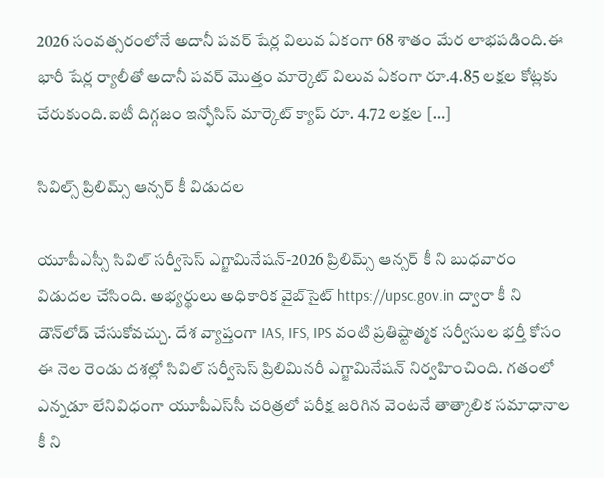2026 సంవత్సరంలోనే అదానీ పవర్ షేర్ల విలువ ఏకంగా 68 శాతం మేర లాభపడింది.ఈ భారీ షేర్ల ర్యాలీతో అదానీ పవర్ మొత్తం మార్కెట్ విలువ ఏకంగా రూ.4.85 లక్షల కోట్లకు చేరుకుంది.ఐటీ దిగ్గజం ఇన్ఫోసిస్ మార్కెట్ క్యాప్ రూ. 4.72 లక్షల […]

సివిల్స్ ప్రిలిమ్స్ ఆన్సర్ కీ విడుదల

యూపీఎస్సీ సివిల్‌ సర్వీసెస్‌ ఎగ్జామినేషన్‌-2026 ప్రిలిమ్స్‌ ఆన్సర్‌ కీ ని బుధవారం విడుదల చేసింది. అభ్యర్థులు అధికారిక వైబ్‌సైట్ https://upsc.gov.in ద్వారా కీ ని డౌన్‌లోడ్‌ చేసుకోవచ్చు. దేశ వ్యాప్తంగా IAS, IFS, IPS వంటి ప్రతిష్టాత్మక సర్వీసుల భర్తీ కోసం ఈ నెల రెండు దశల్లో సివిల్ సర్వీసెస్ ప్రిలిమినరీ ఎగ్జామినేషన్ నిర్వహించింది. గతంలో ఎన్నడూ లేనివిధంగా యూపీఎస్‌సీ చరిత్రలో పరీక్ష జరిగిన వెంటనే తాత్కాలిక సమాధానాల కీ ని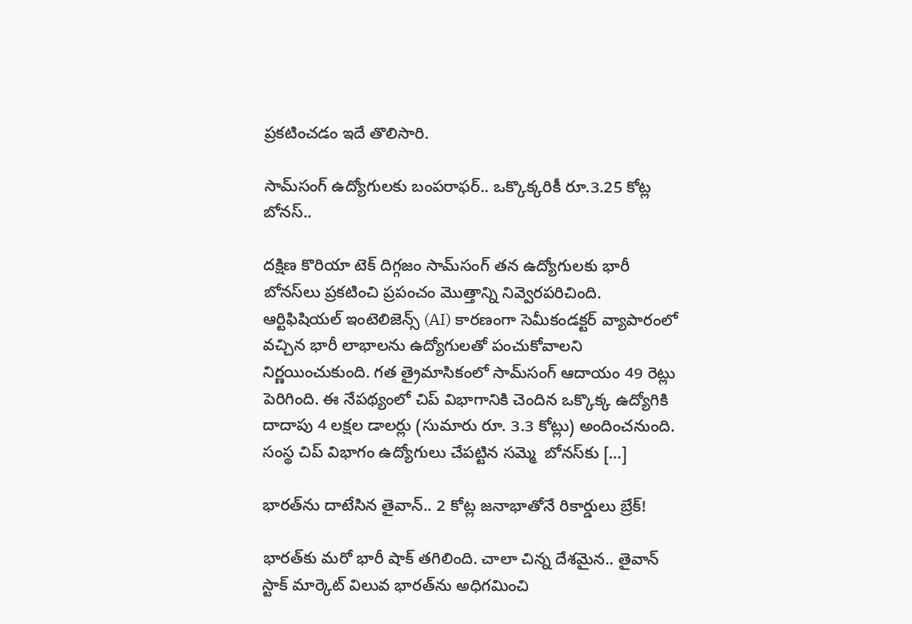ప్రకటించడం ఇదే తొలిసారి.

సామ్‌సంగ్ ఉద్యోగులకు బంపరాఫర్.. ఒక్కొక్కరికీ రూ.3.25 కోట్ల బోనస్..

దక్షిణ కొరియా టెక్ దిగ్గజం సామ్‌సంగ్ తన ఉద్యోగులకు భారీ బోనస్‌లు ప్రకటించి ప్రపంచం మొత్తాన్ని నివ్వెరపరిచింది. ఆర్టిఫిషియల్ ఇంటెలిజెన్స్ (AI) కారణంగా సెమీకండక్టర్ వ్యాపారంలో వచ్చిన భారీ లాభాలను ఉద్యోగులతో పంచుకోవాలని నిర్ణయించుకుంది. గత త్రైమాసికంలో సామ్‌సంగ్ ఆదాయం 49 రెట్లు పెరిగింది. ఈ నేపథ్యంలో చిప్ విభాగానికి చెందిన ఒక్కొక్క ఉద్యోగికి దాదాపు 4 లక్షల డాలర్లు (సుమారు రూ. 3.3 కోట్లు) అందించనుంది. సంస్థ చిప్ విభాగం ఉద్యోగులు చేపట్టిన సమ్మె  బోనస్‌కు […]

భారత్‌ను దాటేసిన తైవాన్.. 2 కోట్ల జనాభాతోనే రికార్డులు బ్రేక్!

భారత్‌కు మరో భారీ షాక్ తగిలింది. చాలా చిన్న దేశమైన.. తైవాన్ స్టాక్ మార్కెట్ విలువ భారత్‌ను అధిగమించి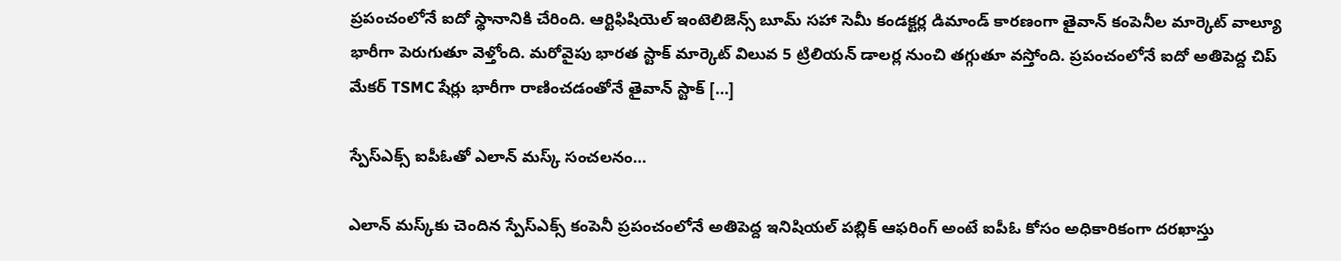ప్రపంచంలోనే ఐదో స్థానానికి చేరింది. ఆర్టిఫిషియెల్ ఇంటెలిజెన్స్ బూమ్ సహా సెమీ కండక్టర్ల డిమాండ్ కారణంగా తైవాన్ కంపెనీల మార్కెట్ వాల్యూ భారీగా పెరుగుతూ వెళ్తోంది. మరోవైపు భారత స్టాక్ మార్కెట్ విలువ 5 ట్రిలియన్ డాలర్ల నుంచి తగ్గుతూ వస్తోంది. ప్రపంచంలోనే ఐదో అతిపెద్ద చిప్ మేకర్ TSMC షేర్లు భారీగా రాణించడంతోనే తైవాన్ స్టాక్ […]

స్పేస్‌ఎక్స్ ఐపీఓతో ఎలాన్ మస్క్ సంచలనం…

ఎలాన్ మస్క్‌కు చెందిన స్పేస్‌ఎక్స్ కంపెనీ ప్రపంచంలోనే అతిపెద్ద ఇనిషియల్ పబ్లిక్ ఆఫరింగ్ అంటే ఐపీఓ కోసం అధికారికంగా దరఖాస్తు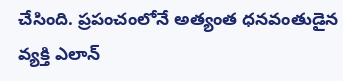చేసింది. ప్రపంచంలోనే అత్యంత ధనవంతుడైన వ్యక్తి ఎలాన్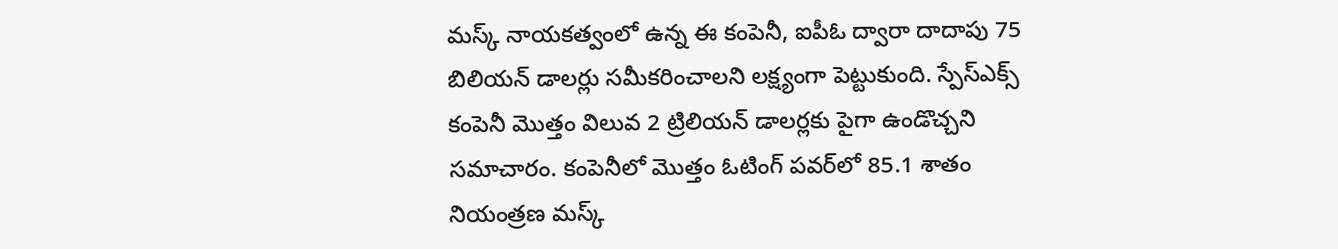మస్క్ నాయకత్వంలో ఉన్న ఈ కంపెనీ, ఐపీఓ ద్వారా దాదాపు 75 బిలియన్ డాలర్లు సమీకరించాలని లక్ష్యంగా పెట్టుకుంది. స్పేస్‌ఎక్స్ కంపెనీ మొత్తం విలువ 2 ట్రిలియన్ డాలర్లకు పైగా ఉండొచ్చని సమాచారం. కంపెనీలో మొత్తం ఓటింగ్ పవర్‌లో 85.1 శాతం నియంత్రణ మస్క్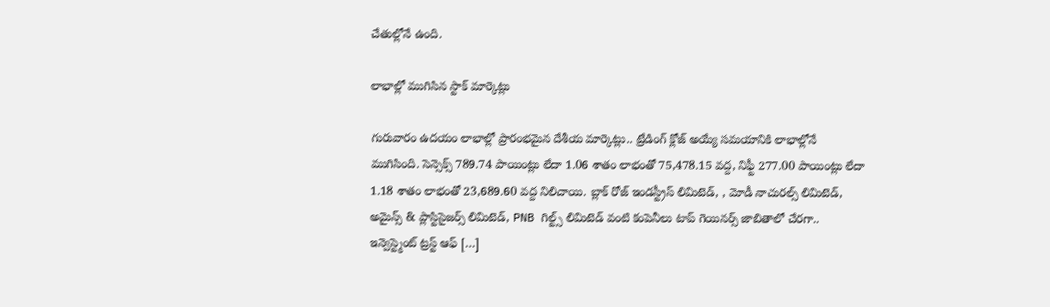చేతుల్లోనే ఉంది.

లాభాల్లో ముగిసిన స్టాక్ మార్కెట్లు

గురువారం ఉదయం లాభాల్లో ప్రారంభమైన దేశీయ మార్కెట్లు.. ట్రేడింగ్ క్లోజ్ అయ్యే సమయానికి లాభాల్లోనే ముగిసింది. సెన్సెక్స్ 789.74 పాయింట్లు లేదా 1.06 శాతం లాభంతో 75,478.15 వద్ద, నిఫ్టీ 277.00 పాయింట్లు లేదా 1.18 శాతం లాభంతో 23,689.60 వద్ద నిలిచాయి. బ్లాక్ రోజ్ ఇండస్ట్రీస్ లిమిటెడ్, , మోడీ నాచురల్స్ లిమిటెడ్, అమైన్స్ & ప్లాస్టిసైజర్స్ లిమిటెడ్, PNB గిల్ట్స్ లిమిటెడ్ వంటి కంపెనీలు టాప్ గెయినర్స్ జాబితాలో చేరగా.. ఇన్వెస్ట్మెంట్ ట్రస్ట్ ఆఫ్ […]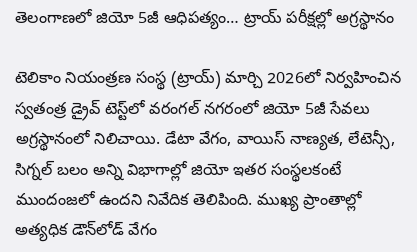తెలంగాణలో జియో 5జీ ఆధిపత్యం… ట్రాయ్ పరీక్షల్లో అగ్రస్థానం

టెలికాం నియంత్రణ సంస్థ (ట్రాయ్) మార్చి 2026లో నిర్వహించిన స్వతంత్ర డ్రైవ్ టెస్ట్‌లో వరంగల్ నగరంలో జియో 5జీ సేవలు అగ్రస్థానంలో నిలిచాయి. డేటా వేగం, వాయిస్ నాణ్యత, లేటెన్సీ, సిగ్నల్ బలం అన్ని విభాగాల్లో జియో ఇతర సంస్థలకంటే ముందంజలో ఉందని నివేదిక తెలిపింది. ముఖ్య ప్రాంతాల్లో అత్యధిక డౌన్‌లోడ్ వేగం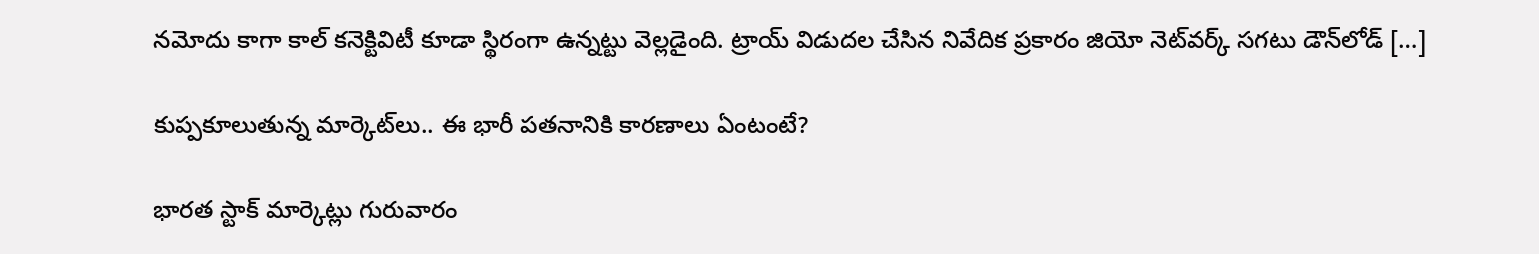నమోదు కాగా కాల్ కనెక్టివిటీ కూడా స్థిరంగా ఉన్నట్టు వెల్లడైంది. ట్రాయ్ విడుదల చేసిన నివేదిక ప్రకారం జియో నెట్‌వర్క్ సగటు డౌన్‌లోడ్ […]

కుప్పకూలుతున్న మార్కెట్‌లు.. ఈ భారీ పతనానికి కారణాలు ఏంటంటే?

భారత స్టాక్ మార్కెట్లు గురువారం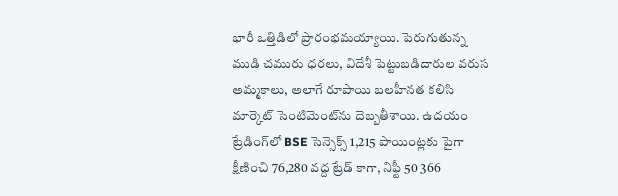భారీ ఒత్తిడిలో ప్రారంభమయ్యాయి. పెరుగుతున్న ముడి చమురు ధరలు, విదేశీ పెట్టుబడిదారుల వరుస అమ్మకాలు, అలాగే రూపాయి బలహీనత కలిసి మార్కెట్ సెంటిమెంట్‌ను దెబ్బతీశాయి. ఉదయం ట్రేడింగ్‌లో BSE సెన్సెక్స్‌ 1,215 పాయింట్లకు పైగా క్షీణించి 76,280 వద్ద ట్రేడ్ కాగా, నిఫ్టీ 50 366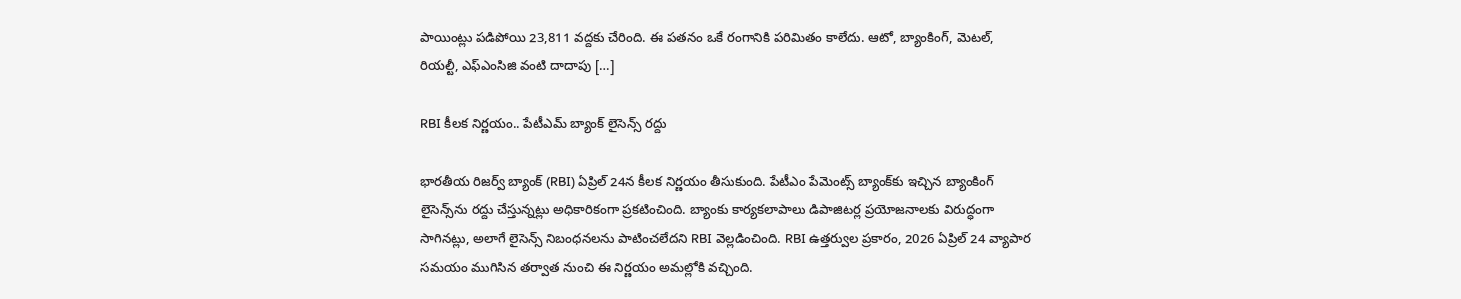పాయింట్లు పడిపోయి 23,811 వద్దకు చేరింది. ఈ పతనం ఒకే రంగానికి పరిమితం కాలేదు. ఆటో, బ్యాంకింగ్, మెటల్, రియల్టీ, ఎఫ్‌ఎంసిజి వంటి దాదాపు […]

RBI కీలక నిర్ణయం.. పేటీఎమ్ బ్యాంక్ లైసెన్స్ రద్దు

భారతీయ రిజర్వ్ బ్యాంక్ (RBI) ఏప్రిల్ 24న కీలక నిర్ణయం తీసుకుంది. పేటీఎం పేమెంట్స్ బ్యాంక్‌కు ఇచ్చిన బ్యాంకింగ్ లైసెన్స్‌ను రద్దు చేస్తున్నట్లు అధికారికంగా ప్రకటించింది. బ్యాంకు కార్యకలాపాలు డిపాజిటర్ల ప్రయోజనాలకు విరుద్ధంగా సాగినట్లు, అలాగే లైసెన్స్ నిబంధనలను పాటించలేదని RBI వెల్లడించింది. RBI ఉత్తర్వుల ప్రకారం, 2026 ఏప్రిల్ 24 వ్యాపార సమయం ముగిసిన తర్వాత నుంచి ఈ నిర్ణయం అమల్లోకి వచ్చింది.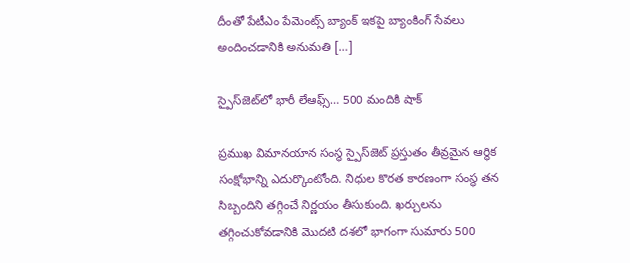దీంతో పేటీఎం పేమెంట్స్ బ్యాంక్ ఇకపై బ్యాంకింగ్ సేవలు అందించడానికి అనుమతి […]

స్పైస్‌జెట్‌లో భారీ లేఆఫ్స్… 500 మందికి షాక్

ప్రముఖ విమానయాన సంస్థ స్పైస్‌జెట్ ప్రస్తుతం తీవ్రమైన ఆర్థిక సంక్షోభాన్ని ఎదుర్కొంటోంది. నిధుల కొరత కారణంగా సంస్థ తన సిబ్బందిని తగ్గించే నిర్ణయం తీసుకుంది. ఖర్చులను తగ్గించుకోవడానికి మొదటి దశలో భాగంగా సుమారు 500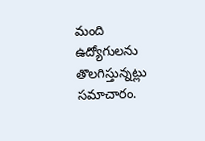మంది ఉద్యోగులను తొలగిస్తున్నట్లు సమాచారం.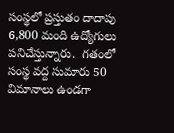సంస్థలో ప్రస్తుతం దాదాపు 6,800 మంది ఉద్యోగులు పనిచేస్తున్నారు.  గతంలో సంస్థ వద్ద సుమారు 50 విమానాలు ఉండగా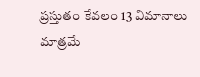ప్రస్తుతం కేవలం 13 విమానాలు మాత్రమే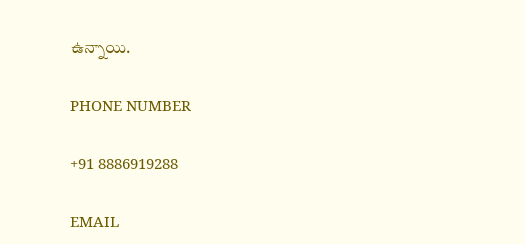ఉన్నాయి.

PHONE NUMBER

+91 8886919288

EMAIL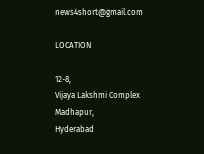news4short@gmail.com

LOCATION

12-8,
Vijaya Lakshmi Complex
Madhapur,
Hyderabad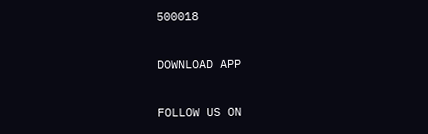500018

DOWNLOAD APP

FOLLOW US ON